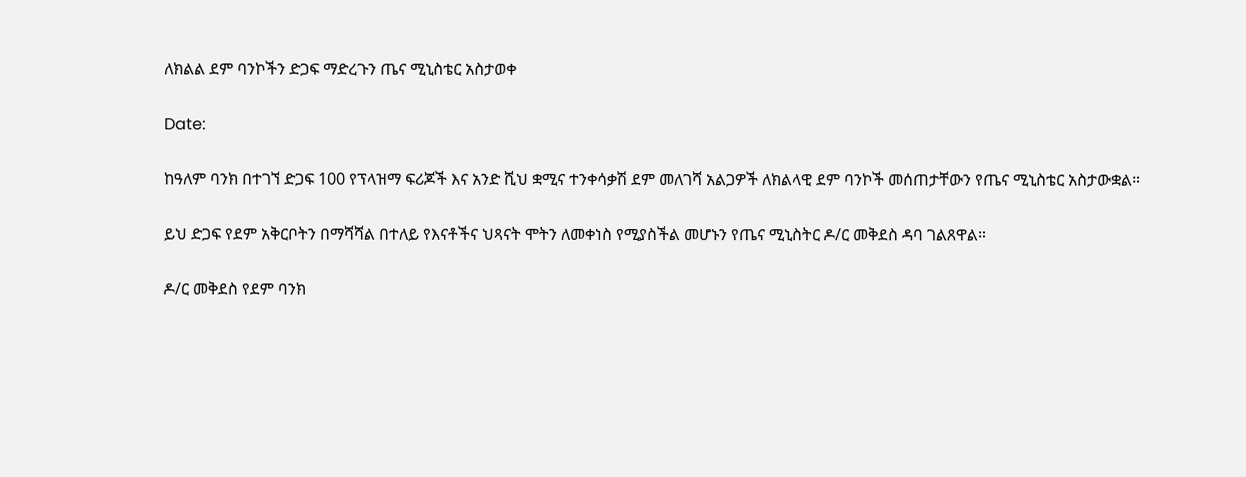ለክልል ደም ባንኮችን ድጋፍ ማድረጉን ጤና ሚኒስቴር አስታወቀ

Date:

ከዓለም ባንክ በተገኘ ድጋፍ 100 የፕላዝማ ፍሪጆች እና አንድ ሺህ ቋሚና ተንቀሳቃሽ ደም መለገሻ አልጋዎች ለክልላዊ ደም ባንኮች መሰጠታቸውን የጤና ሚኒስቴር አስታውቋል።

ይህ ድጋፍ የደም አቅርቦትን በማሻሻል በተለይ የእናቶችና ህጻናት ሞትን ለመቀነስ የሚያስችል መሆኑን የጤና ሚኒስትር ዶ/ር መቅደስ ዳባ ገልጸዋል።

ዶ/ር መቅደስ የደም ባንክ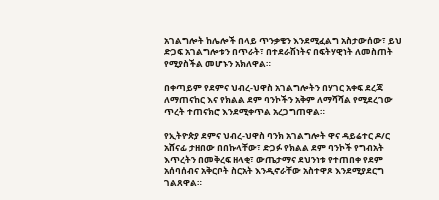አገልግሎት ከሌሎች በላይ ጥንቃቄን እንደሚፈልግ አስታውሰው፣ ይህ ድጋፍ አገልግሎቱን በጥራት፣ በተደራሽነትና በፍትሃዊነት ለመስጠት የሚያስችል መሆኑን አክለዋል።

በቀጣይም የደምና ህብረ-ህዋስ አገልግሎትን በሃገር አቀፍ ደረጃ ለማጠናከር እና የክልል ደም ባንኮችን አቅም ለማሻሻል የሚደረገው ጥረት ተጠናክሮ እንደሚቀጥል አረጋግጠዋል።

የኢትዮጵያ ደምና ህብረ-ህዋስ ባንክ አገልግሎት ዋና ዳይሬተር ዶ/ር አሸናፊ ታዘበው በበኩላቸው፣ ድጋፉ የክልል ደም ባንኮች የግብአት እጥረትን በመቅረፍ ዘላቂ፣ ውጤታማና ደህንነቱ የተጠበቀ የደም አሰባሰብና አቅርቦት ስርአት እንዲኖራቸው አስተዋጾ እንደሚያደርግ ገልጸዋል።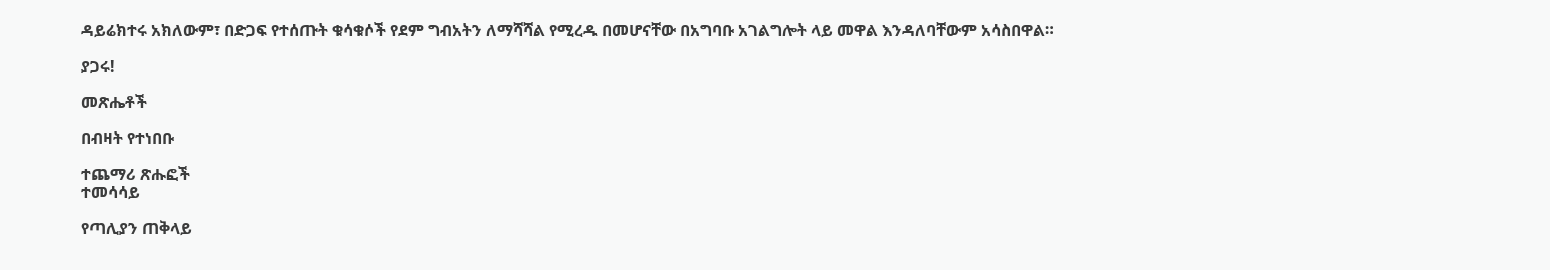ዳይሬክተሩ አክለውም፣ በድጋፍ የተሰጡት ቁሳቁሶች የደም ግብአትን ለማሻሻል የሚረዱ በመሆናቸው በአግባቡ አገልግሎት ላይ መዋል እንዳለባቸውም አሳስበዋል።

ያጋሩ!

መጽሔቶች

በብዛት የተነበቡ

ተጨማሪ ጽሑፎች
ተመሳሳይ

የጣሊያን ጠቅላይ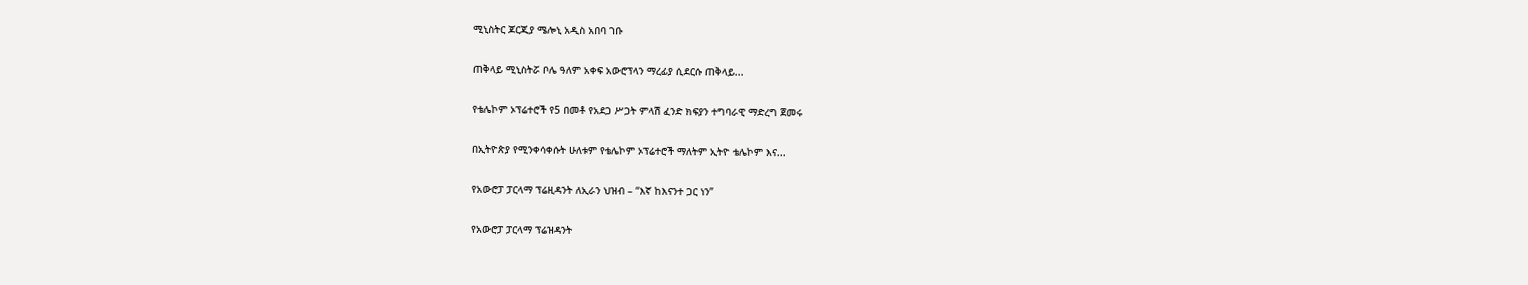ሚኒስትር ጆርጂያ ሜሎኒ አዲስ አበባ ገቡ

ጠቅላይ ሚኒስትሯ ቦሌ ዓለም አቀፍ አውሮፕላን ማረፊያ ሲደርሱ ጠቅላይ...

የቴሌኮም ኦፕሬተሮች የ5 በመቶ የአደጋ ሥጋት ምላሽ ፈንድ ክፍያን ተግባራዊ ማድረግ ጀመሩ

በኢትዮጵያ የሚንቀሳቀሱት ሁለቱም የቴሌኮም ኦፕሬተሮች ማለትም ኢትዮ ቴሌኮም እና...

የአውሮፓ ፓርላማ ፕሬዚዳንት ለኢራን ህዝብ – “እኛ ከእናንተ ጋር ነን”

የአውሮፓ ፓርላማ ፕሬዝዳንት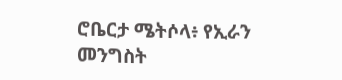ሮቤርታ ሜትሶላ፥ የኢራን መንግስት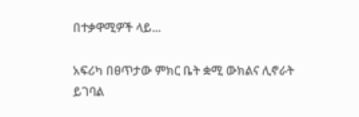በተቃዋሚዎች ላይ...

አፍሪካ በፀጥታው ምክር ቤት ቋሚ ውክልና ሊኖራት ይገባል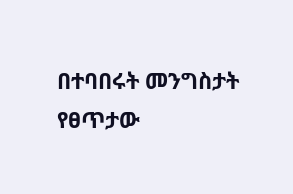በተባበሩት መንግስታት የፀጥታው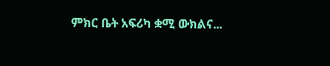ምክር ቤት አፍሪካ ቋሚ ውክልና...